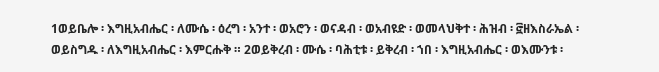1ወይቤሎ ፡ እግዚአብሔር ፡ ለሙሴ ፡ ዕረግ ፡ አንተ ፡ ወአሮን ፡ ወናዳብ ፡ ወአብዩድ ፡ ወመላህቅተ ፡ ሕዝብ ፡ ፸ዘእስራኤል ፡ ወይስግዱ ፡ ለእግዚአብሔር ፡ እምርሑቅ ። 2ወይቅረብ ፡ ሙሴ ፡ ባሕቲቱ ፡ ይቅረብ ፡ ኀበ ፡ እግዚአብሔር ፡ ወእሙንቱ ፡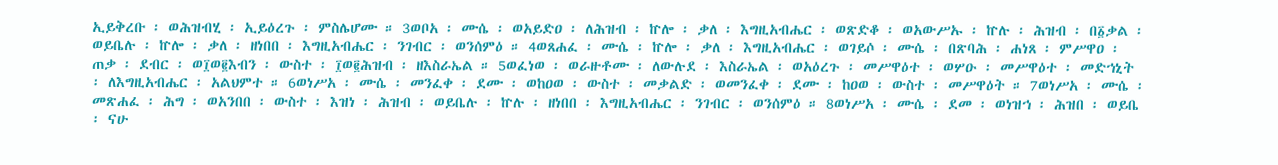ኢይቅረቡ ፡ ወሕዝብሂ ፡ ኢይዕረጉ ፡ ምስሌሆሙ ። 3ወቦአ ፡ ሙሴ ፡ ወአይድዐ ፡ ለሕዝብ ፡ ኵሎ ፡ ቃለ ፡ እግዚአብሔር ፡ ወጽድቆ ፡ ወአውሥኡ ፡ ኵሉ ፡ ሕዝብ ፡ በ፩ቃል ፡ ወይቤሉ ፡ ኵሎ ፡ ቃለ ፡ ዘነበበ ፡ እግዚአብሔር ፡ ንገብር ፡ ወንሰምዕ ። 4ወጸሐፈ ፡ ሙሴ ፡ ኵሎ ፡ ቃለ ፡ እግዚአብሔር ፡ ወገይሶ ፡ ሙሴ ፡ በጽባሕ ፡ ሐነጸ ፡ ምሥዋዐ ፡ ጠቃ ፡ ደብር ፡ ወ፲ወ፪እብን ፡ ውስተ ፡ ፲ወ፪ሕዝብ ፡ ዘእስራኤል ። 5ወፈነወ ፡ ወራዙቶሙ ፡ ለውሉደ ፡ እስራኤል ፡ ወአዕረጉ ፡ መሥዋዕተ ፡ ወሦዑ ፡ መሥዋዕተ ፡ መድኀኒት ፡ ለእግዚአብሔር ፡ አልህምተ ። 6ወነሥአ ፡ ሙሴ ፡ መንፈቀ ፡ ደሙ ፡ ወከዐወ ፡ ውስተ ፡ መቃልድ ፡ ወመንፈቀ ፡ ደሙ ፡ ከዐወ ፡ ውስተ ፡ መሥዋዕት ። 7ወነሥአ ፡ ሙሴ ፡ መጽሐፈ ፡ ሕግ ፡ ወአንበበ ፡ ውስተ ፡ እዝነ ፡ ሕዝብ ፡ ወይቤሉ ፡ ኵሉ ፡ ዘነበበ ፡ እግዚአብሔር ፡ ንገብር ፡ ወንሰምዕ ። 8ወነሥአ ፡ ሙሴ ፡ ደመ ፡ ወነዝኀ ፡ ሕዝበ ፡ ወይቤ ፡ ናሁ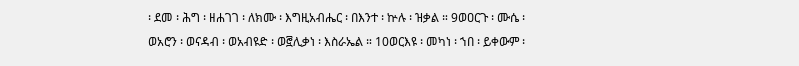፡ ደመ ፡ ሕግ ፡ ዘሐገገ ፡ ለክሙ ፡ እግዚአብሔር ፡ በእንተ ፡ ኵሉ ፡ ዝቃል ። 9ወዐርጉ ፡ ሙሴ ፡ ወአሮን ፡ ወናዳብ ፡ ወአብዩድ ፡ ወ፸ሊቃነ ፡ እስራኤል ። 10ወርእዩ ፡ መካነ ፡ ኀበ ፡ ይቀውም ፡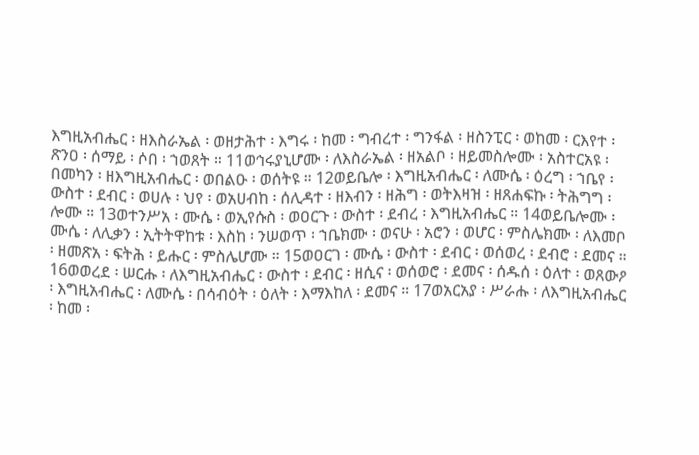እግዚአብሔር ፡ ዘእስራኤል ፡ ወዘታሕተ ፡ እግሩ ፡ ከመ ፡ ግብረተ ፡ ግንፋል ፡ ዘስንፒር ፡ ወከመ ፡ ርእየተ ፡ ጽንዐ ፡ ሰማይ ፡ ሶበ ፡ ኀወጸት ። 11ወኅሩያኒሆሙ ፡ ለእስራኤል ፡ ዘአልቦ ፡ ዘይመስሎሙ ፡ አስተርአዩ ፡ በመካን ፡ ዘእግዚአብሔር ፡ ወበልዑ ፡ ወሰትዩ ። 12ወይቤሎ ፡ እግዚአብሔር ፡ ለሙሴ ፡ ዕረግ ፡ ኀቤየ ፡ ውስተ ፡ ደብር ፡ ወሀሉ ፡ ህየ ፡ ወአሀብከ ፡ ሰሊዳተ ፡ ዘእብን ፡ ዘሕግ ፡ ወትእዛዝ ፡ ዘጸሐፍኩ ፡ ትሕግግ ፡ ሎሙ ። 13ወተንሥአ ፡ ሙሴ ፡ ወኢየሱስ ፡ ወዐርጉ ፡ ውስተ ፡ ደብረ ፡ እግዚአብሔር ። 14ወይቤሎሙ ፡ ሙሴ ፡ ለሊቃን ፡ ኢትትዋከቱ ፡ እስከ ፡ ንሠወጥ ፡ ኀቤክሙ ፡ ወናሁ ፡ አሮን ፡ ወሆር ፡ ምስሌክሙ ፡ ለእመቦ ፡ ዘመጽአ ፡ ፍትሕ ፡ ይሑር ፡ ምስሌሆሙ ። 15ወዐርገ ፡ ሙሴ ፡ ውስተ ፡ ደብር ፡ ወሰወረ ፡ ደብሮ ፡ ደመና ። 16ወወረደ ፡ ሠርሑ ፡ ለእግዚአብሔር ፡ ውስተ ፡ ደብር ፡ ዘሲና ፡ ወሰወሮ ፡ ደመና ፡ ሰዱሰ ፡ ዕለተ ፡ ወጸውዖ ፡ እግዚአብሔር ፡ ለሙሴ ፡ በሳብዕት ፡ ዕለት ፡ እማእከለ ፡ ደመና ። 17ወአርአያ ፡ ሥራሑ ፡ ለእግዚአብሔር ፡ ከመ ፡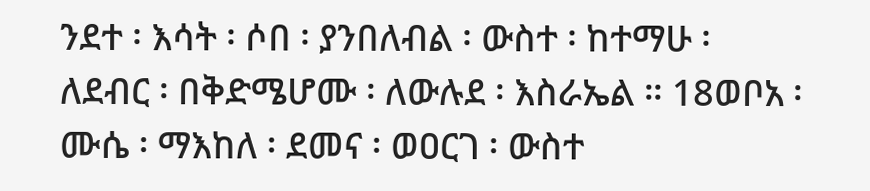ንደተ ፡ እሳት ፡ ሶበ ፡ ያንበለብል ፡ ውስተ ፡ ከተማሁ ፡ ለደብር ፡ በቅድሜሆሙ ፡ ለውሉደ ፡ እስራኤል ። 18ወቦአ ፡ ሙሴ ፡ ማእከለ ፡ ደመና ፡ ወዐርገ ፡ ውስተ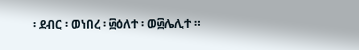፡ ደብር ፡ ወነበረ ፡ ፴ዕለተ ፡ ወ፴ሌሊተ ።